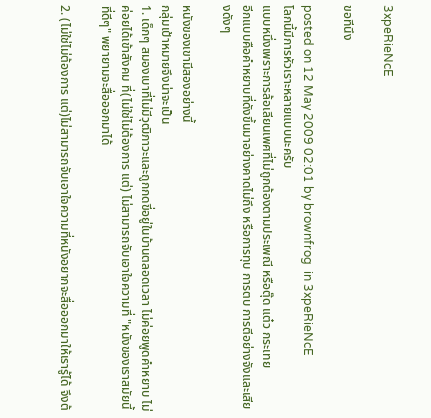3xpeRieNcE

ขอทีนึง

posted on 12 May 2009 02:01 by brownfrog  in 3xpeRieNcE
โลกนี้มีการหัวเราะหลายแบบนะครับ
แบบหนึ่งเพราะการล้อเลียนเพศที่ไม่ถูกต้องตามประเพณี หรือตุ๊ด แต๋ว กระเทย
อีกแบบคือคำหยาบที่ดังขึ้นมาอย่างคาดไม่ถึง หรือการทุบ การตบ การตีอย่างจังและเสียงดังๆ

หนังของเขามีสองอย่างนี้
กลุ่มเป้าหมายจึงน่าจะเป็น
1. เด็กๆ สมองเบาที่ไม่มีวุฒิภาวะและถูกกดขี่อยู่ในบ้านตลอดเวลา ไม่ค่อยพูดคำหยาบ ไม่ค่อยได้เข้าสังคม ที่(ไม่ใช่ไม่ต้องการ แต่) ไม่สามารถจับเอาใจความที่ "หนังของเราสมัยนี้ที่ดีๆ" พยายามจะสื่อออกมาได้

2. (ไม่ใช่ไม่ต้องการ แต่)ไม่สามารถจับเอาใจความที่หนังอยากจะสื่อออกมาให้เรารู้ได้ จึงต้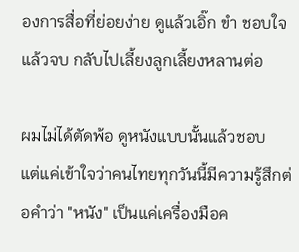องการสื่อที่ย่อยง่าย ดูแล้วเอิ๊ก ขำ ชอบใจ แล้วจบ กลับไปเลี้ยงลูกเลี้ยงหลานต่อ

ผมไม่ได้ตัดพ้อ ดูหนังแบบนั้นแล้วชอบ
แต่แค่เข้าใจว่าคนไทยทุกวันนี้มีความรู้สึกต่อคำว่า "หนัง" เป็นแค่เครื่องมือค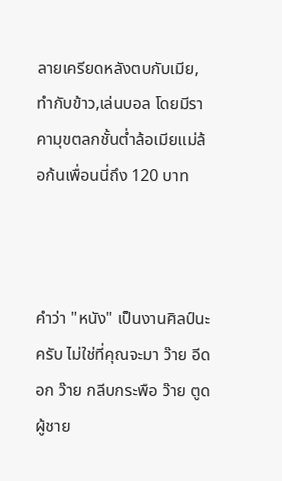ลายเครียดหลังตบกับเมีย,ทำกับข้าว,เล่นบอล โดยมีราคามุขตลกชั้นต่ำล้อเมียแม่ล้อก้นเพื่อนนี่ถึง 120 บาท



คำว่า "หนัง" เป็นงานศิลป์นะครับ ไม่ใช่ที่คุณจะมา ว๊าย อีดอก ว๊าย กลีบกระพือ ว๊าย ตูดผู้ชาย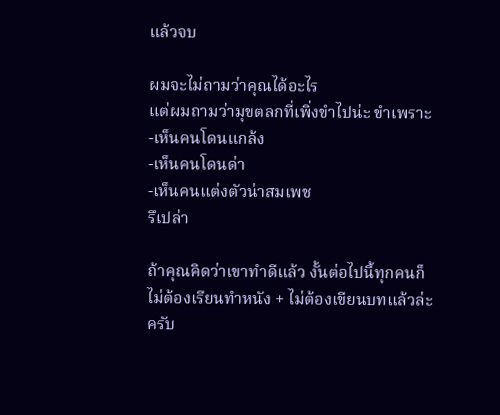แล้วจบ

ผมจะไม่ถามว่าคุณได้อะไร
แต่ผมถามว่ามุขตลกที่เพิ่งขำไปน่ะ ขำเพราะ
-เห็นคนโดนแกล้ง
-เห็นคนโดนด่า
-เห็นคนแต่งตัวน่าสมเพช
รึเปล่า

ถ้าคุณคิดว่าเขาทำดีแล้ว งั้นต่อไปนี้ทุกคนก็ไม่ต้องเรียนทำหนัง + ไม่ต้องเขียนบทแล้วล่ะครับ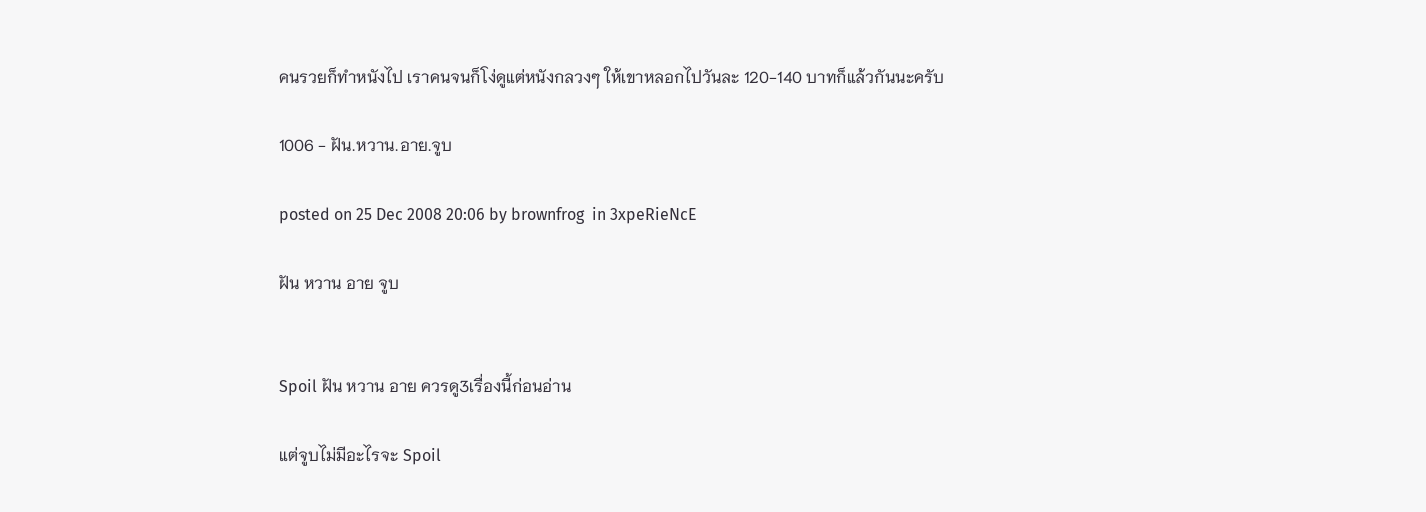คนรวยก็ทำหนังไป เราคนจนก็โง่ดูแต่หนังกลวงๆ ให้เขาหลอกไปวันละ 120-140 บาทก็แล้วกันนะครับ

1006 - ฝัน.หวาน.อาย.จูบ

posted on 25 Dec 2008 20:06 by brownfrog  in 3xpeRieNcE

ฝัน หวาน อาย จูบ


Spoil ฝัน หวาน อาย ควรดู3เรื่องนี้ก่อนอ่าน

แต่จูบไม่มีอะไรจะ Spoil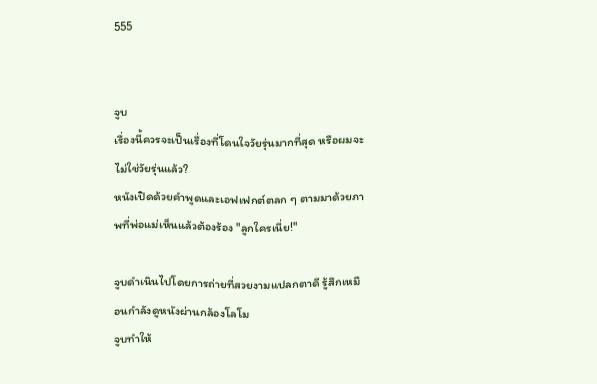555


จูบ
เรื่องนี้ควรจะเป็นเรื่องที่โดนใจวัยรุ่นมากที่สุด หรือผมจะไม่ใช่วัยรุ่นแล้ว?
หนังเปิดด้วยคำพูดและเอฟเฟกต์ตลก ๆ ตามมาด้วยภาพที่พ่อแม่เห็นแล้วต้องร้อง "ลูกใครเนี่ย!"

จูบดำเนินไปโดยการถ่ายที่สวยงามแปลกตาดี รู้สึกเหมือนกำลังดูหนังผ่านกล้องโลโม
จูบทำให้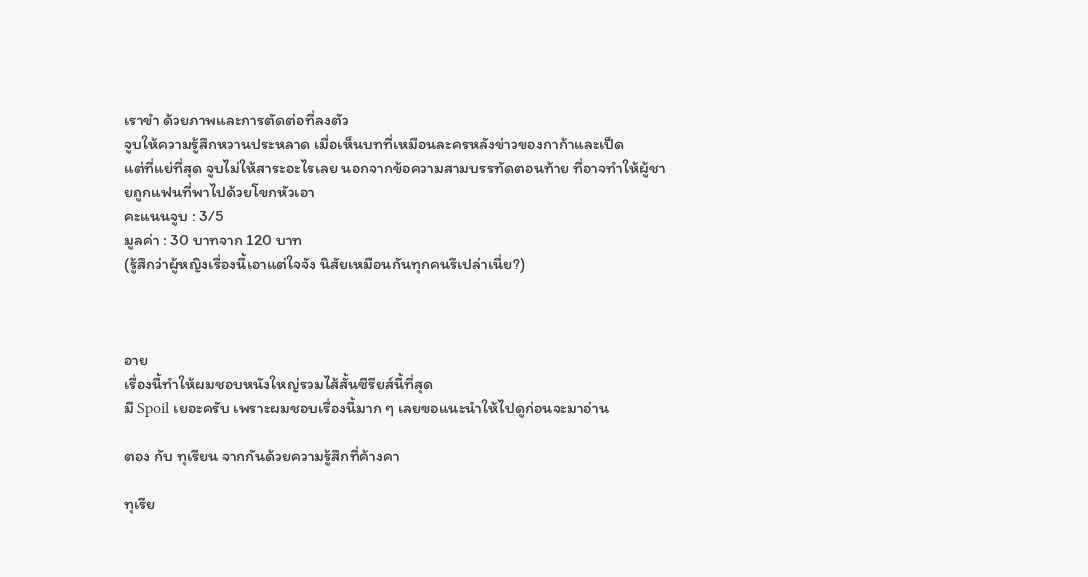เราขำ ด้วยภาพและการตัดต่อที่ลงตัว
จูบให้ความรู้สึกหวานประหลาด เมื่อเห็นบทที่เหมือนละครหลังข่าวของกาก้าและเป็ด
แต่ที่แย่ที่สุด จูบไม่ให้สาระอะไรเลย นอกจากข้อความสามบรรทัดตอนท้าย ที่อาจทำให้ผู้ชายถูกแฟนที่พาไปด้วยโขกหัวเอา
คะแนนจูบ : 3/5
มูลค่า : 30 บาทจาก 120 บาท
(รู้สึกว่าผู้หญิงเรื่องนี้เอาแต่ใจจัง นิสัยเหมือนกันทุกคนรึเปล่าเนี่ย?)



อาย
เรื่องนี้ทำให้ผมชอบหนังใหญ่รวมไส้สั้นซีรียส์นี้ที่สุด
มี Spoil เยอะครับ เพราะผมชอบเรื่องนี้มาก ๆ เลยขอแนะนำให้ไปดูก่อนจะมาอ่าน

ตอง กับ ทุเรียน จากกันด้วยความรู้สึกที่ค้างคา

ทุเรีย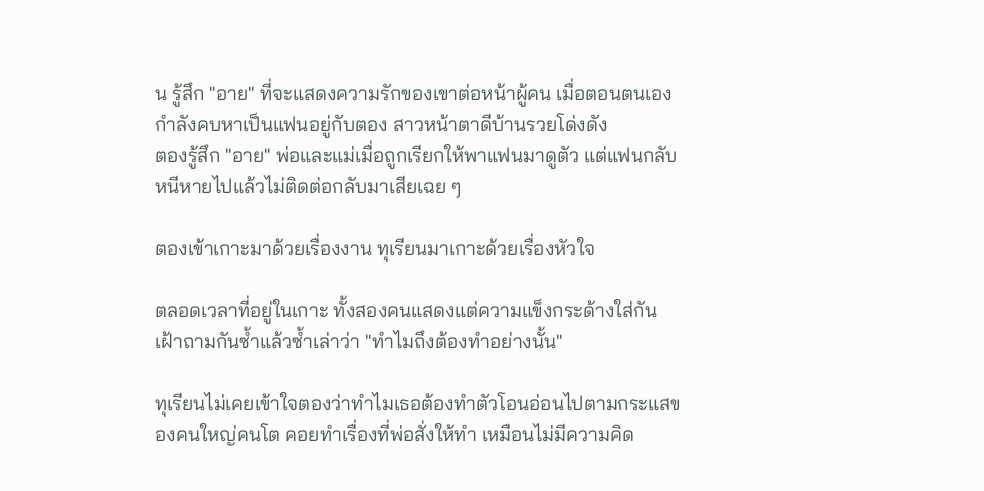น รู้สึก "อาย" ที่จะแสดงความรักของเขาต่อหน้าผู้คน เมื่อตอนตนเองกำลังคบหาเป็นแฟนอยู่กับตอง สาวหน้าตาดีบ้านรวยโด่งดัง
ตองรู้สึก "อาย" พ่อและแม่เมื่อถูกเรียกให้พาแฟนมาดูตัว แต่แฟนกลับหนีหายไปแล้วไม่ติดต่อกลับมาเสียเฉย ๆ

ตองเข้าเกาะมาด้วยเรื่องงาน ทุเรียนมาเกาะด้วยเรื่องหัวใจ

ตลอดเวลาที่อยู่ในเกาะ ทั้งสองคนแสดงแต่ความแข็งกระด้างใส่กัน เฝ้าถามกันซ้ำแล้วซ้ำเล่าว่า "ทำไมถึงต้องทำอย่างนั้น"

ทุเรียนไม่เคยเข้าใจตองว่าทำไมเธอต้องทำตัวโอนอ่อนไปตามกระแสของคนใหญ่คนโต คอยทำเรื่องที่พ่อสั่งให้ทำ เหมือนไม่มีความคิด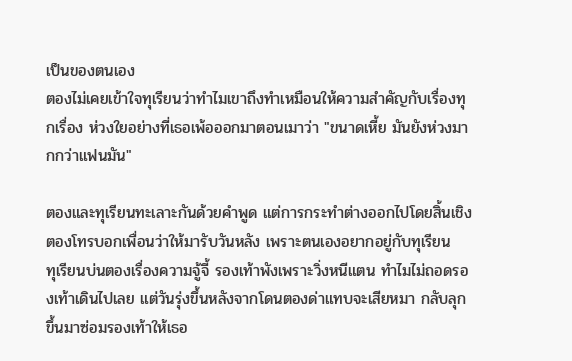เป็นของตนเอง
ตองไม่เคยเข้าใจทุเรียนว่าทำไมเขาถึงทำเหมือนให้ความสำคัญกับเรื่องทุกเรื่อง ห่วงใยอย่างที่เธอเพ้อออกมาตอนเมาว่า "ขนาดเหี้ย มันยังห่วงมากกว่าแฟนมัน"

ตองและทุเรียนทะเลาะกันด้วยคำพูด แต่การกระทำต่างออกไปโดยสิ้นเชิง
ตองโทรบอกเพื่อนว่าให้มารับวันหลัง เพราะตนเองอยากอยู่กับทุเรียน
ทุเรียนบ่นตองเรื่องความจู้จี้ รองเท้าพังเพราะวิ่งหนีแตน ทำไมไม่ถอดรองเท้าเดินไปเลย แต่วันรุ่งขึ้นหลังจากโดนตองด่าแทบจะเสียหมา กลับลุกขึ้นมาซ่อมรองเท้าให้เธอ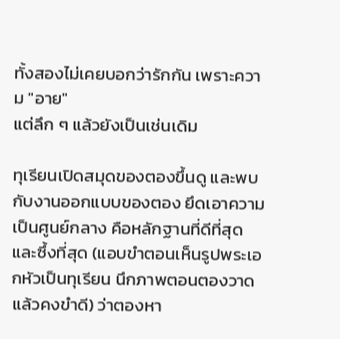ทั้งสองไม่เคยบอกว่ารักกัน เพราะความ "อาย"
แต่ลึก ๆ แล้วยังเป็นเช่นเดิม

ทุเรียนเปิดสมุดของตองขึ้นดู และพบกับงานออกแบบของตอง ยึดเอาความเป็นศูนย์กลาง คือหลักฐานที่ดีที่สุดและซึ้งที่สุด (แอบขำตอนเห็นรูปพระเอกหัวเป็นทุเรียน นึกภาพตอนตองวาดแล้วคงขำดี) ว่าตองหา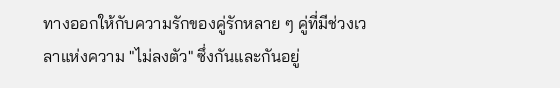ทางออกให้กับความรักของคู่รักหลาย ๆ คู่ที่มีช่วงเวลาแห่งความ "ไม่ลงตัว" ซึ่งกันและกันอยู่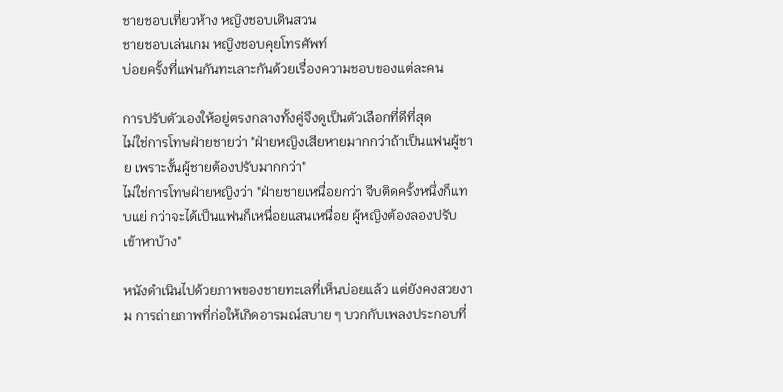ชายชอบเที่ยวห้าง หญิงชอบเดินสวน
ชายชอบเล่นเกม หญิงชอบคุยโทรศัพท์
บ่อยครั้งที่แฟนกันทะเลาะกันด้วยเรื่องความชอบของแต่ละคน

การปรับตัวเองให้อยู่ตรงกลางทั้งคู่จึงดูเป็นตัวเลือกที่ดีที่สุด
ไม่ใช่การโทษฝ่ายชายว่า "ฝ่ายหญิงเสียหายมากกว่าถ้าเป็นแฟนผู้ชาย เพราะงั้นผู้ชายต้องปรับมากกว่า"
ไม่ใช่การโทษฝ่ายหญิงว่า "ฝ่ายชายเหนื่อยกว่า จีบติดครั้งหนึ่งก็แทบแย่ กว่าจะได้เป็นแฟนก็เหนื่อยแสนเหนื่อย ผู้หญิงต้องลองปรับเข้าหาบ้าง"

หนังดำเนินไปด้วยภาพของชายทะเลที่เห็นบ่อยแล้ว แต่ยังคงสวยงาม การถ่ายภาพที่ก่อให้เกิดอารมณ์สบาย ๆ บวกกับเพลงประกอบที่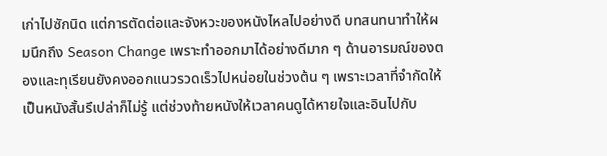เก่าไปซักนิด แต่การตัดต่อและจังหวะของหนังไหลไปอย่างดี บทสนทนาทำให้ผมนึกถึง Season Change เพราะทำออกมาได้อย่างดีมาก ๆ ด้านอารมณ์ของตองและทุเรียนยังคงออกแนวรวดเร็วไปหน่อยในช่วงต้น ๆ เพราะเวลาที่จำกัดให้เป็นหนังสั้นรึเปล่าก็ไม่รู้ แต่ช่วงท้ายหนังให้เวลาคนดูได้หายใจและอินไปกับ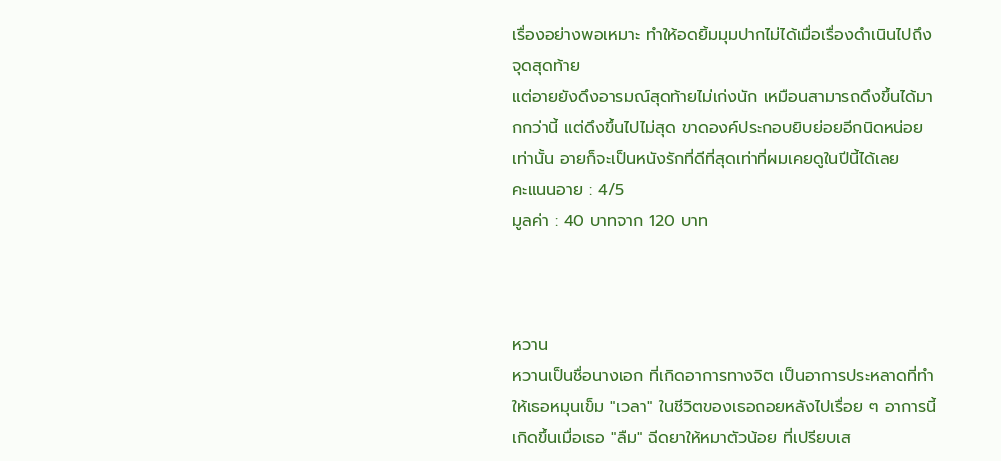เรื่องอย่างพอเหมาะ ทำให้อดยิ้มมุมปากไม่ได้เมื่อเรื่องดำเนินไปถึงจุดสุดท้าย
แต่อายยังดึงอารมณ์สุดท้ายไม่เก่งนัก เหมือนสามารถดึงขึ้นได้มากกว่านี้ แต่ดึงขึ้นไปไม่สุด ขาดองค์ประกอบยิบย่อยอีกนิดหน่อยเท่านั้น อายก็จะเป็นหนังรักที่ดีที่สุดเท่าที่ผมเคยดูในปีนี้ได้เลย
คะแนนอาย : 4/5
มูลค่า : 40 บาทจาก 120 บาท



หวาน
หวานเป็นชื่อนางเอก ที่เกิดอาการทางจิต เป็นอาการประหลาดที่ทำให้เธอหมุนเข็ม "เวลา" ในชีวิตของเธอถอยหลังไปเรื่อย ๆ อาการนี้เกิดขึ้นเมื่อเธอ "ลืม" ฉีดยาให้หมาตัวน้อย ที่เปรียบเส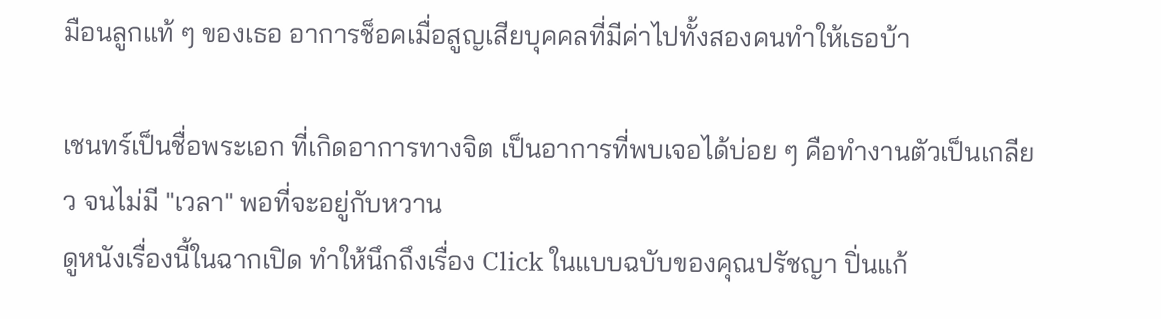มือนลูกแท้ ๆ ของเธอ อาการช็อคเมื่อสูญเสียบุคคลที่มีค่าไปทั้งสองคนทำให้เธอบ้า

เชนทร์เป็นชื่อพระเอก ที่เกิดอาการทางจิต เป็นอาการที่พบเจอได้บ่อย ๆ คือทำงานตัวเป็นเกลียว จนไม่มี "เวลา" พอที่จะอยู่กับหวาน
ดูหนังเรื่องนี้ในฉากเปิด ทำให้นึกถึงเรื่อง Click ในแบบฉบับของคุณปรัชญา ปิ่นแก้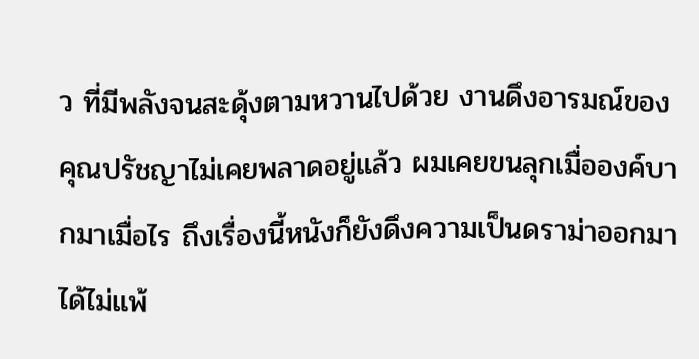ว ที่มีพลังจนสะดุ้งตามหวานไปด้วย งานดึงอารมณ์ของคุณปรัชญาไม่เคยพลาดอยู่แล้ว ผมเคยขนลุกเมื่อองค์บากมาเมื่อไร ถึงเรื่องนี้หนังก็ยังดึงความเป็นดราม่าออกมาได้ไม่แพ้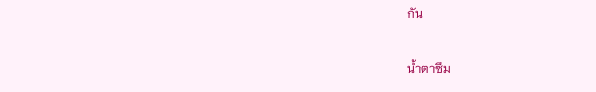กัน

น้ำตาซึม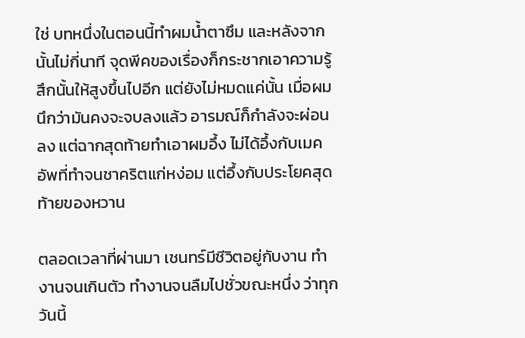ใช่ บทหนึ่งในตอนนี้ทำผมน้ำตาซึม และหลังจากนั้นไม่กี่นาที จุดพีคของเรื่องก็กระชากเอาความรู้สึกนั้นให้สูงขึ้นไปอีก แต่ยังไม่หมดแค่นั้น เมื่อผมนึกว่ามันคงจะจบลงแล้ว อารมณ์ก็กำลังจะผ่อนลง แต่ฉากสุดท้ายทำเอาผมอึ้ง ไม่ได้อึ้งกับเมคอัพที่ทำจนชาคริตแก่หง่อม แต่อึ้งกับประโยคสุดท้ายของหวาน

ตลอดเวลาที่ผ่านมา เชนทร์มีชีวิตอยู่กับงาน ทำงานจนเกินตัว ทำงานจนลืมไปชั่วขณะหนึ่ง ว่าทุกวันนี้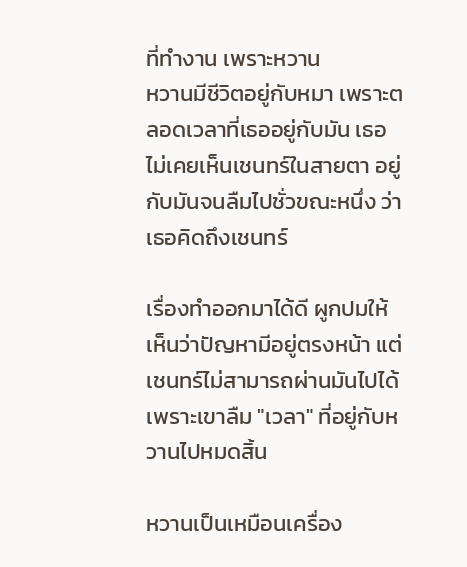ที่ทำงาน เพราะหวาน
หวานมีชีวิตอยู่กับหมา เพราะตลอดเวลาที่เธออยู่กับมัน เธอไม่เคยเห็นเชนทร์ในสายตา อยู่กับมันจนลืมไปชั่วขณะหนึ่ง ว่าเธอคิดถึงเชนทร์

เรื่องทำออกมาได้ดี ผูกปมให้เห็นว่าปัญหามีอยู่ตรงหน้า แต่เชนทร์ไม่สามารถผ่านมันไปได้ เพราะเขาลืม "เวลา" ที่อยู่กับหวานไปหมดสิ้น

หวานเป็นเหมือนเครื่อง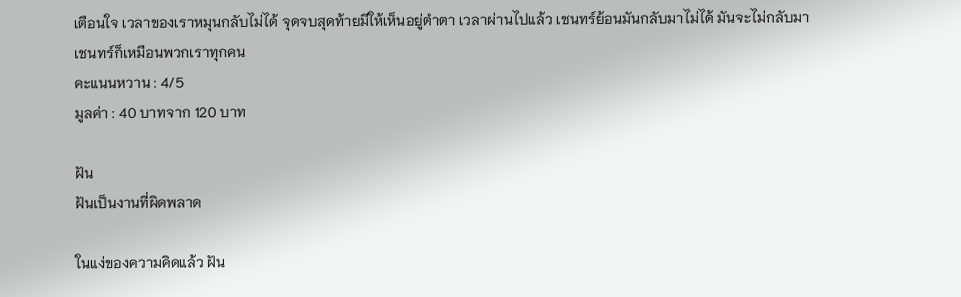เตือนใจ เวลาของเราหมุนกลับไม่ได้ จุดจบสุดท้ายมีให้เห็นอยู่ตำตา เวลาผ่านไปแล้ว เชนทร์ย้อนมันกลับมาไม่ได้ มันจะไม่กลับมา
เชนทร์ก็เหมือนพวกเราทุกคน
คะแนนหวาน : 4/5
มูลค่า : 40 บาทจาก 120 บาท

ฝัน
ฝันเป็นงานที่ผิดพลาด

ในแง่ของความคิดแล้ว ฝัน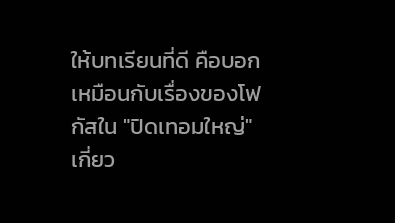ให้บทเรียนที่ดี คือบอกเหมือนกับเรื่องของโฟกัสใน "ปิดเทอมใหญ่" เกี่ยว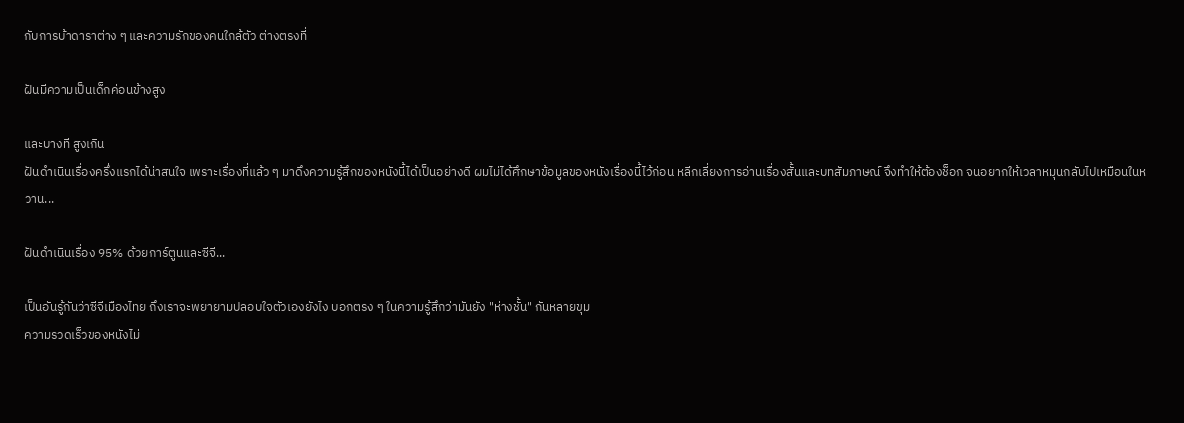กับการบ้าดาราต่าง ๆ และความรักของคนใกล้ตัว ต่างตรงที่

ฝันมีความเป็นเด็กค่อนข้างสูง

และบางที สูงเกิน
ฝันดำเนินเรื่องครึ่งแรกได้น่าสนใจ เพราะเรื่องที่แล้ว ๆ มาดึงความรู้สึกของหนังนี้ได้เป็นอย่างดี ผมไม่ได้ศึกษาข้อมูลของหนังเรื่องนี้ไว้ก่อน หลีกเลี่ยงการอ่านเรื่องสั้นและบทสัมภาษณ์ จึงทำให้ต้องช็อก จนอยากให้เวลาหมุนกลับไปเหมือนในหวาน...

ฝันดำเนินเรื่อง 95% ด้วยการ์ตูนและซีจี...

เป็นอันรู้กันว่าซีจีเมืองไทย ถึงเราจะพยายามปลอบใจตัวเองยังไง บอกตรง ๆ ในความรู้สึกว่ามันยัง "ห่างชั้น" กันหลายขุม
ความรวดเร็วของหนังไม่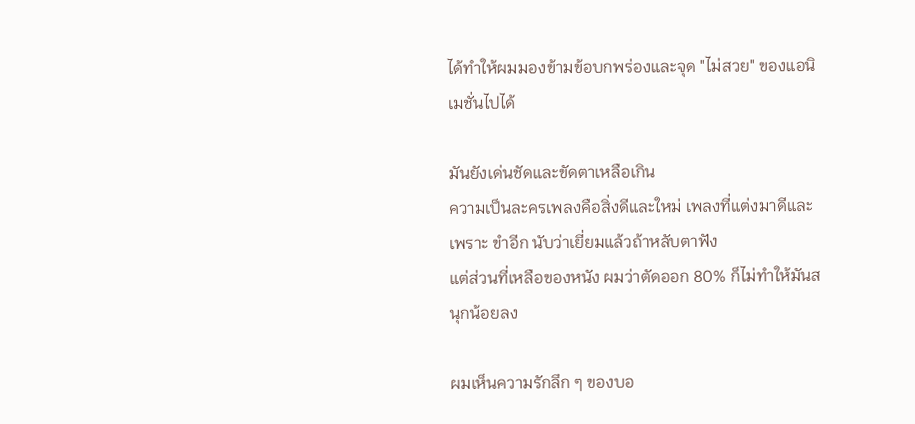ได้ทำให้ผมมองข้ามข้อบกพร่องและจุด "ไม่สวย" ของแอนิเมชั่นไปได้

มันยังเด่นชัดและขัดตาเหลือเกิน
ความเป็นละครเพลงคือสิ่งดีและใหม่ เพลงที่แต่งมาดีและเพราะ ขำอีก นับว่าเยี่ยมแล้วถ้าหลับตาฟัง
แต่ส่วนที่เหลือของหนัง ผมว่าตัดออก 80% ก็ไม่ทำให้มันสนุกน้อยลง

ผมเห็นความรักลึก ๆ ของบอ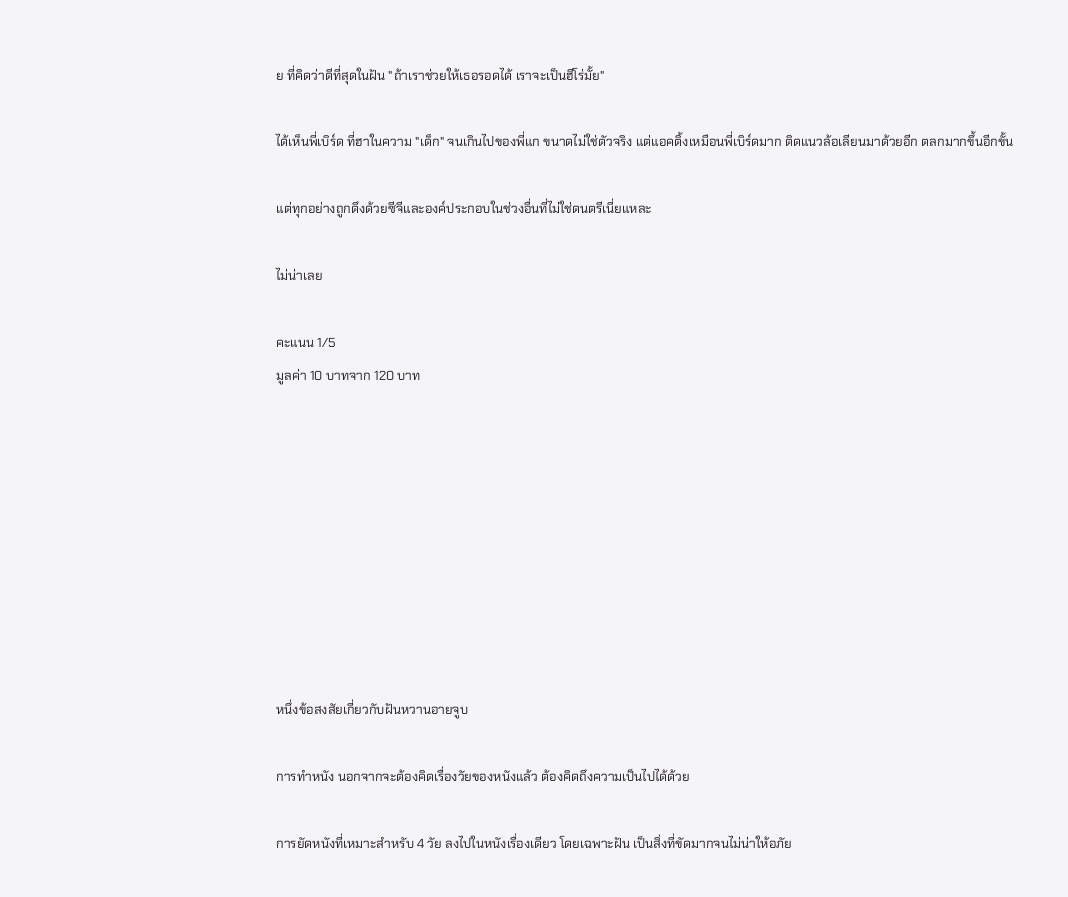ย ที่คิดว่าดีที่สุดในฝัน "ถ้าเราช่วยให้เธอรอดได้ เราจะเป็นฮีโร่มั้ย"

ได้เห็นพี่เบิร์ด ที่ฮาในความ "เด็ก" จนเกินไปของพี่แก ขนาดไม่ใช่ตัวจริง แต่แอคติ้งเหมือนพี่เบิร์ดมาก ติดแนวล้อเลียนมาด้วยอีก ตลกมากขึ้นอีกขั้น

แต่ทุกอย่างถูกดึงด้วยซีจีและองค์ประกอบในช่วงอื่นที่ไม่ใช่ดนตรีเนี่ยแหละ

ไม่น่าเลย

คะแนน 1/5
มูลค่า 10 บาทจาก 120 บาท









หนึ่งข้อสงสัยเกี่ยวกับฝันหวานอายจูบ

การทำหนัง นอกจากจะต้องคิดเรื่องวัยของหนังแล้ว ต้องคิดถึงความเป็นไปได้ด้วย

การยัดหนังที่เหมาะสำหรับ 4 วัย ลงไปในหนังเรื่องเดียว โดยเฉพาะฝัน เป็นสิ่งที่ขัดมากจนไม่น่าให้อภัย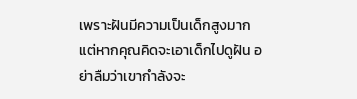เพราะฝันมีความเป็นเด็กสูงมาก
แต่หากคุณคิดจะเอาเด็กไปดูฝัน อย่าลืมว่าเขากำลังจะ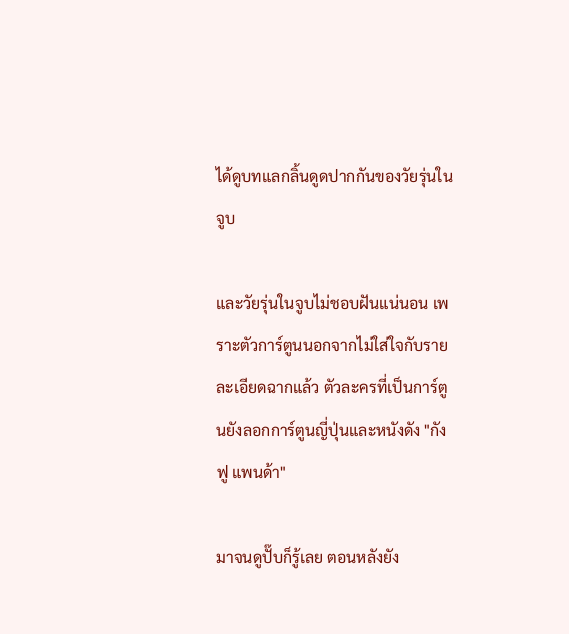ได้ดูบทแลกลิ้นดูดปากกันของวัยรุ่นในจูบ

และวัยรุ่นในจูบไม่ชอบฝันแน่นอน เพราะตัวการ์ตูนนอกจากไม่ใส่ใจกับรายละเอียดฉากแล้ว ตัวละครที่เป็นการ์ตูนยังลอกการ์ตูนญี่ปุ่นและหนังดัง "กังฟู แพนด้า"

มาจนดูปั๊บก็รู้เลย ตอนหลังยัง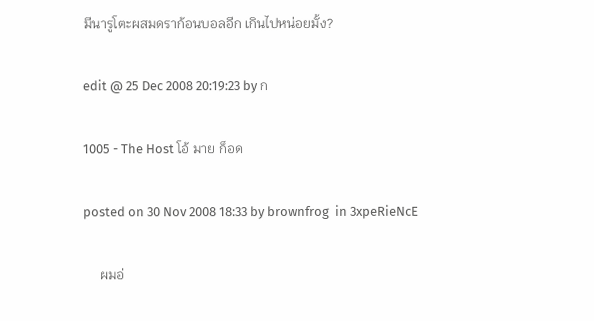มีนารูโตะผสมดราก้อนบอลอีก เกินไปหน่อยมั้ง?

edit @ 25 Dec 2008 20:19:23 by ก

1005 - The Host โอ้ มาย ก็อด

posted on 30 Nov 2008 18:33 by brownfrog  in 3xpeRieNcE

     ผมอ่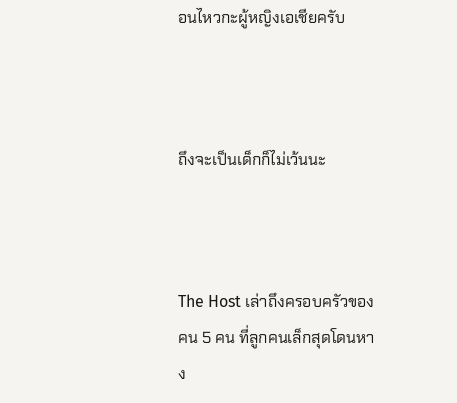อนไหวกะผู้หญิงเอเชียครับ



ถึงจะเป็นเด็กก็ไม่เว้นนะ



The Host เล่าถึงครอบครัวของคน 5 คน ที่ลูกคนเล็กสุดโดนหาง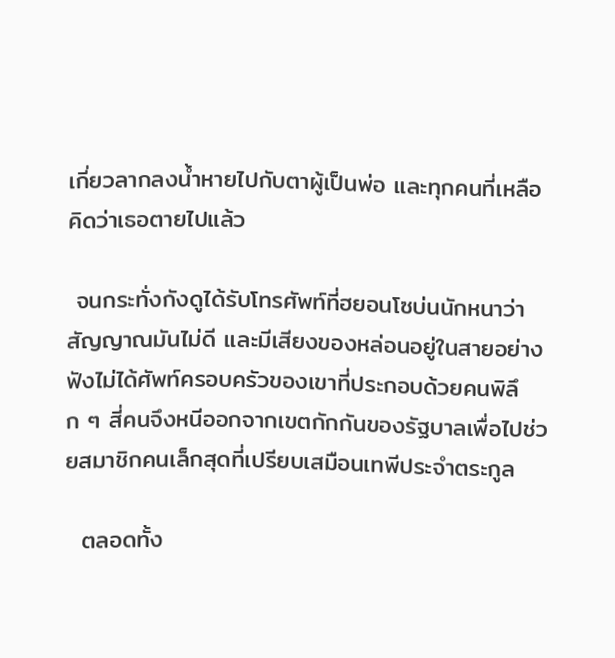เกี่ยวลากลงน้ำหายไปกับตาผู้เป็นพ่อ และทุกคนที่เหลือคิดว่าเธอตายไปแล้ว

 จนกระทั่งกังดูได้รับโทรศัพท์ที่ฮยอนโซบ่นนักหนาว่าสัญญาณมันไม่ดี และมีเสียงของหล่อนอยู่ในสายอย่างฟังไม่ได้ศัพท์ครอบครัวของเขาที่ประกอบด้วยคนพิลึก ๆ สี่คนจึงหนีออกจากเขตกักกันของรัฐบาลเพื่อไปช่วยสมาชิกคนเล็กสุดที่เปรียบเสมือนเทพีประจำตระกูล

  ตลอดทั้ง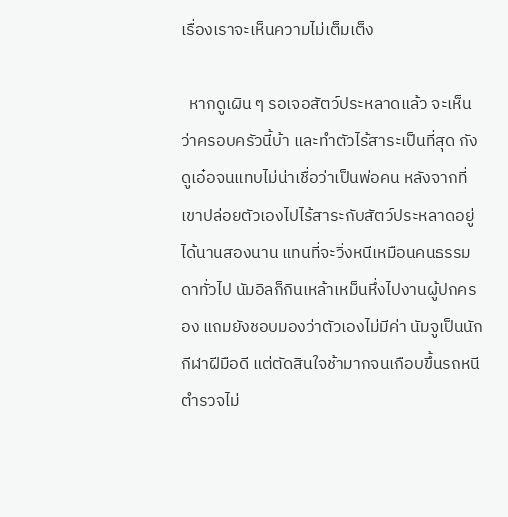เรื่องเราจะเห็นความไม่เต็มเต็ง

  หากดูเผิน ๆ รอเจอสัตว์ประหลาดแล้ว จะเห็นว่าครอบครัวนี้บ้า และทำตัวไร้สาระเป็นที่สุด กังดูเอ๋อจนแทบไม่น่าเชื่อว่าเป็นพ่อคน หลังจากที่เขาปล่อยตัวเองไปไร้สาระกับสัตว์ประหลาดอยู่ได้นานสองนาน แทนที่จะวิ่งหนีเหมือนคนธรรมดาทั่วไป นัมอิลก็กินเหล้าเหม็นหึ่งไปงานผู้ปกครอง แถมยังชอบมองว่าตัวเองไม่มีค่า นัมจูเป็นนักกีฬาฝีมือดี แต่ตัดสินใจช้ามากจนเกือบขึ้นรถหนีตำรวจไม่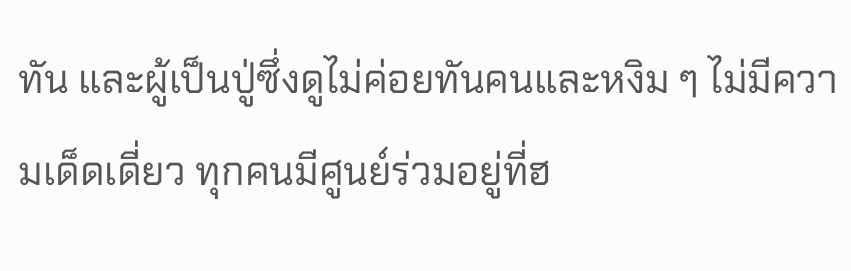ทัน และผู้เป็นปู่ซึ่งดูไม่ค่อยทันคนและหงิม ๆ ไม่มีความเด็ดเดี่ยว ทุกคนมีศูนย์ร่วมอยู่ที่ฮ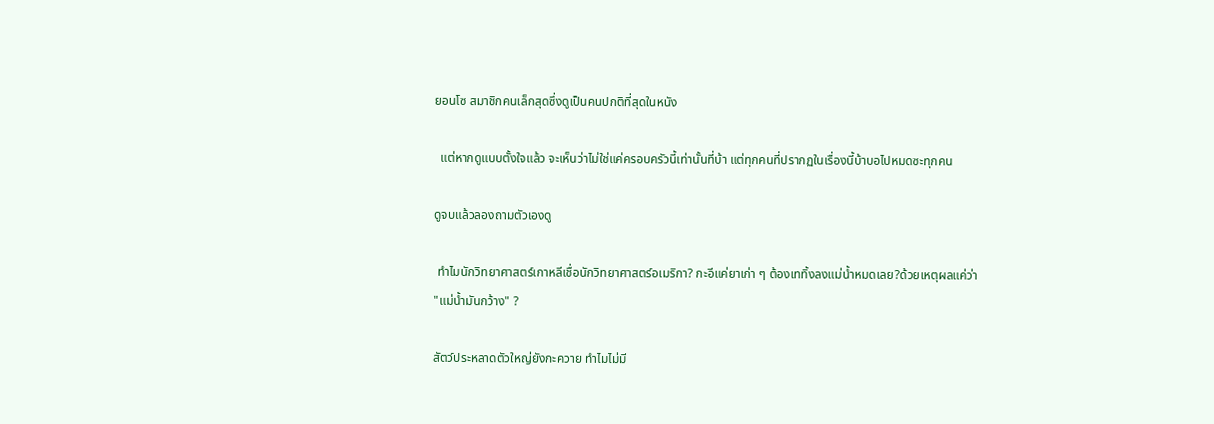ยอนโซ สมาชิกคนเล็กสุดซึ่งดูเป็นคนปกติที่สุดในหนัง

  แต่หากดูแบบตั้งใจแล้ว จะเห็นว่าไม่ใช่แค่ครอบครัวนี้เท่านั้นที่บ้า แต่ทุกคนที่ปรากฏในเรื่องนี้บ้าบอไปหมดซะทุกคน

ดูจบแล้วลองถามตัวเองดู

 ทำไมนักวิทยาศาสตร์เกาหลีเชื่อนักวิทยาศาสตร์อเมริกา? กะอีแค่ยาเก่า ๆ ต้องเททิ้งลงแม่น้ำหมดเลย?ด้วยเหตุผลแค่ว่า "แม่น้ำมันกว้าง" ?

สัตว์ประหลาดตัวใหญ่ยังกะควาย ทำไมไม่มี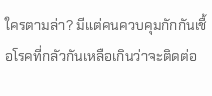ใครตามล่า? มีแต่คนควบคุมกักกันเชื้อโรคที่กลัวกันเหลือเกินว่าจะติดต่อ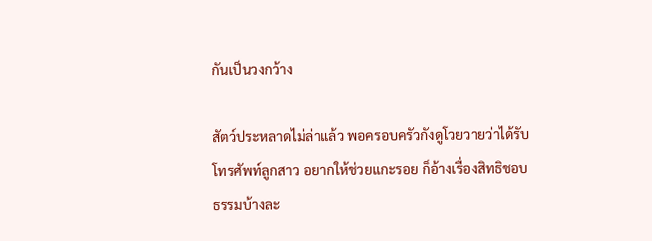กันเป็นวงกว้าง

สัตว์ประหลาดไม่ล่าแล้ว พอครอบครัวกังดูโวยวายว่าได้รับโทรศัพท์ลูกสาว อยากให้ช่วยแกะรอย ก็อ้างเรื่องสิทธิชอบธรรมบ้างละ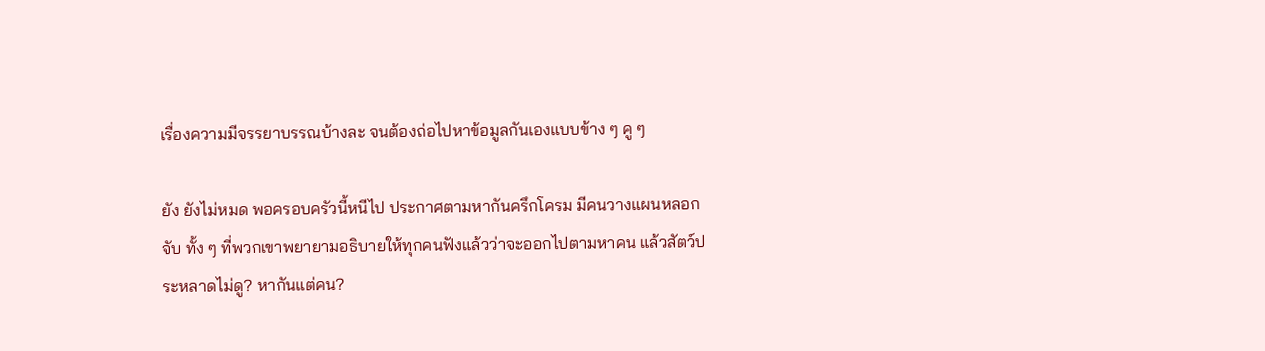เรื่องความมีจรรยาบรรณบ้างละ จนต้องถ่อไปหาข้อมูลกันเองแบบข้าง ๆ คู ๆ

ยัง ยังไม่หมด พอครอบครัวนี้หนีไป ประกาศตามหากันครึกโครม มีคนวางแผนหลอกจับ ทั้ง ๆ ที่พวกเขาพยายามอธิบายให้ทุกคนฟังแล้วว่าจะออกไปตามหาคน แล้วสัตว์ประหลาดไม่ดู? หากันแต่คน?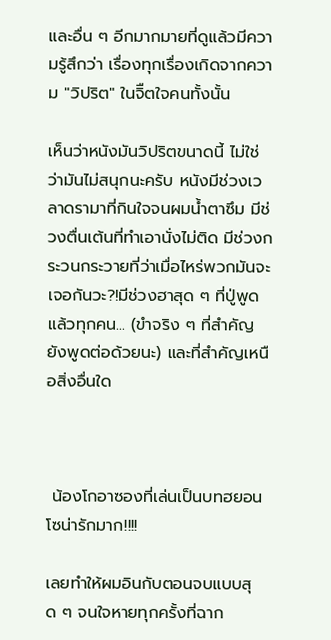และอื่น ๆ อีกมากมายที่ดูแล้วมีความรู้สึกว่า เรื่องทุกเรื่องเกิดจากความ "วิปริต" ในจิืตใจคนทั้งนั้น

เห็นว่าหนังมันวิปริตขนาดนี้ ไม่ใช่ว่ามันไม่สนุกนะครับ หนังมีช่วงเวลาดรามาที่กินใจจนผมน้ำตาซึม มีช่วงตื่นเต้นที่ทำเอานั่งไม่ติด มีช่วงกระวนกระวายที่ว่าเมื่อไหร่พวกมันจะเจอกันวะ?!มีช่วงฮาสุด ๆ ที่ปู่พูดแล้วทุกคน... (ขำจริง ๆ ที่สำคัญยังพูดต่อด้วยนะ) และที่สำคัญเหนือสิ่งอื่นใด



 น้องโกอาซองที่เล่นเป็นบทฮยอนโซน่ารักมาก!!!!

เลยทำให้ผมอินกับตอนจบแบบสุด ๆ จนใจหายทุกครั้งที่ฉาก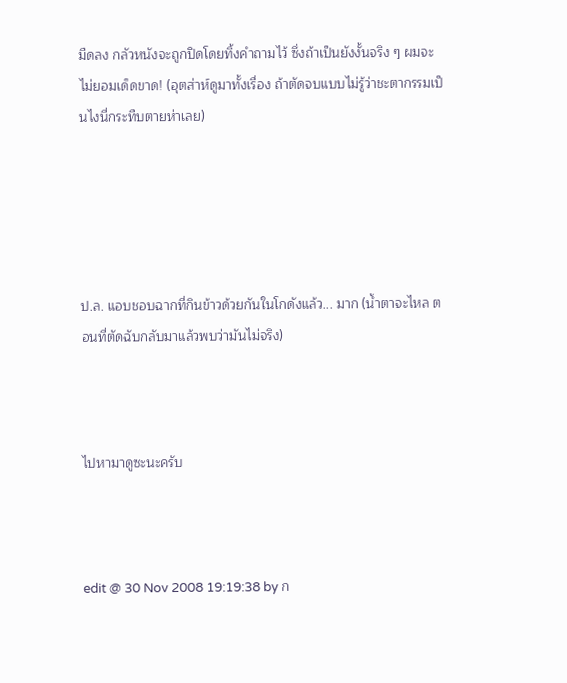มืดลง กลัวหนังจะถูกปิดโดยทิ้งคำถามไว้ ซึ่งถ้าเป็นยังงั้นจริง ๆ ผมจะไม่ยอมเด็ดขาด! (อุตส่าห์ดูมาทั้งเรื่อง ถ้าตัดจบแบบไม่รู้ว่าชะตากรรมเป็นไงนี่กระทืบตายห่าเลย)





ป.ล. แอบชอบฉากที่กินข้าวด้วยกันในโกดังแล้ว... มาก (น้ำตาจะไหล ตอนที่ตัดฉับกลับมาแล้วพบว่ามันไม่จริง)



ไปหามาดูซะนะครับ



edit @ 30 Nov 2008 19:19:38 by ก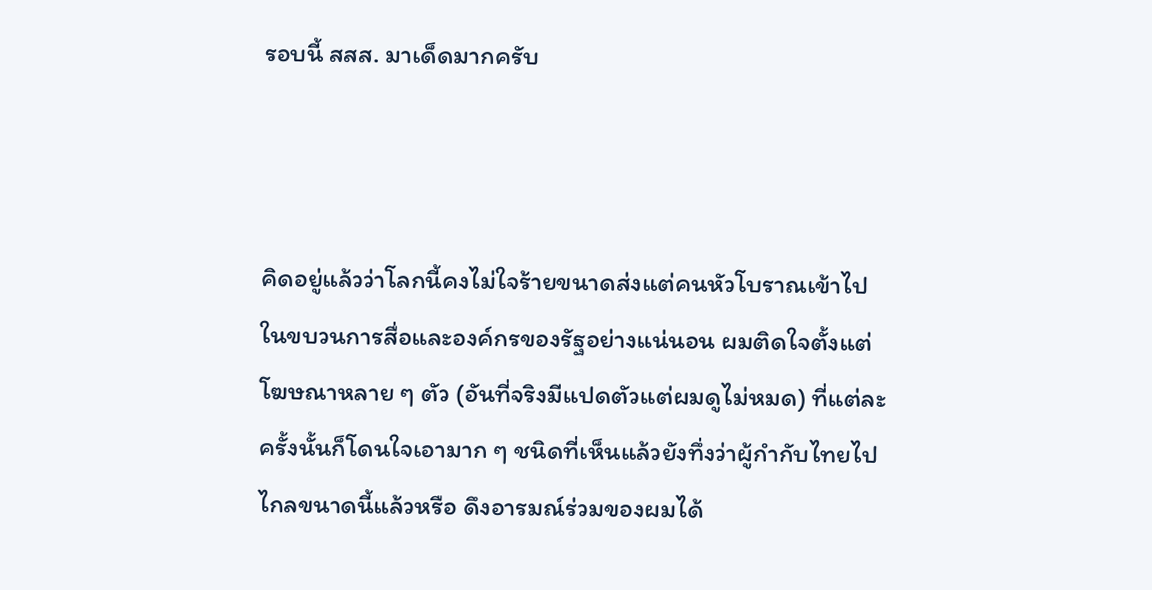รอบนี้ สสส. มาเด็ดมากครับ



คิดอยู่แล้วว่าโลกนี้คงไม่ใจร้ายขนาดส่งแต่คนหัวโบราณเข้าไปในขบวนการสื่อและองค์กรของรัฐอย่างแน่นอน ผมติดใจตั้งแต่โฆษณาหลาย ๆ ตัว (อันที่จริงมีแปดตัวแต่ผมดูไม่หมด) ที่แต่ละครั้งนั้นก็โดนใจเอามาก ๆ ชนิดที่เห็นแล้วยังทึ่งว่าผู้กำกับไทยไปไกลขนาดนี้แล้วหรือ ดึงอารมณ์ร่วมของผมได้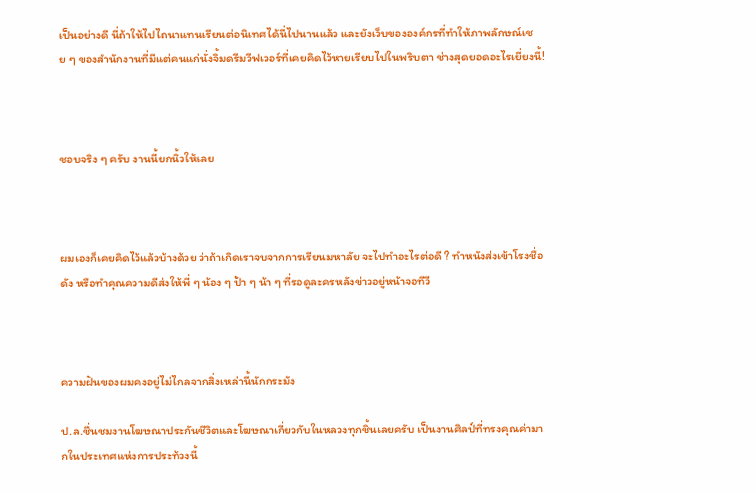เป็นอย่างดี นี่ถ้าให้ไปไถนาแทนเรียนต่อนิเทศได้นี่ไปนานแล้ว และยังเว็บขององค์กรที่ทำให้ภาพลักษณ์เชย ๆ ของสำนักงานที่มีแต่คนแก่นั่งจิ้มดรีมวีฟเวอร์ที่เคยคิดไว้หายเรียบไปในพริบตา ช่างสุดยอดอะไรเยี่ยงนี้!



ชอบจริง ๆ ครับ งานนี้ยกนิ้วให้เลย



ผมเองก็เคยคิดไว้แล้วบ้างด้วย ว่าถ้าเกิดเราจบจากการเรียนมหาลัย จะไปทำอะไรต่อดี ? ทำหนังส่งเข้าโรงชื่อดัง หรือทำคุณความดีส่งให้พี่ ๆ น้อง ๆ ป้า ๆ น้า ๆ ที่รอดูละครหลังข่าวอยู่หน้าจอทีวี



ความฝันของผมคงอยู่ไม่ไกลจากสิ่งเหล่านี้นักกระมัง

ป.ล.ชื่นชมงานโฆษณาประกันชีวิตและโฆษณาเกี่ยวกับในหลวงทุกชิ้นเลยครับ เป็นงานศิลป์ที่ทรงคุณค่ามากในประเทศแห่งการประท้วงนี้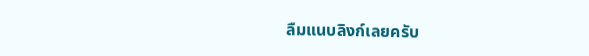ลืมแนบลิงก์เลยครับ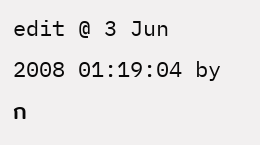edit @ 3 Jun 2008 01:19:04 by ก